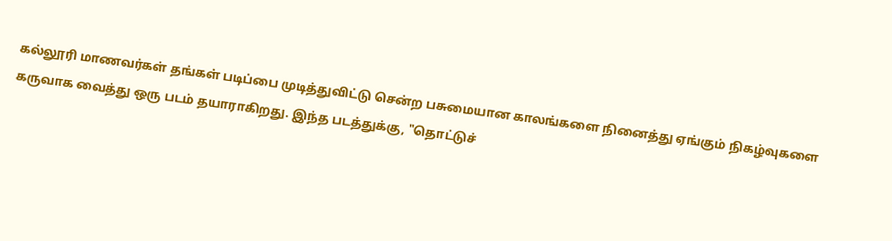கல்லூரி மாணவர்கள் தங்கள் படிப்பை முடித்துவிட்டு சென்ற பசுமையான காலங்களை நினைத்து ஏங்கும் நிகழ்வுகளை கருவாக வைத்து ஒரு படம் தயாராகிறது. இந்த படத்துக்கு, "தொட்டுச்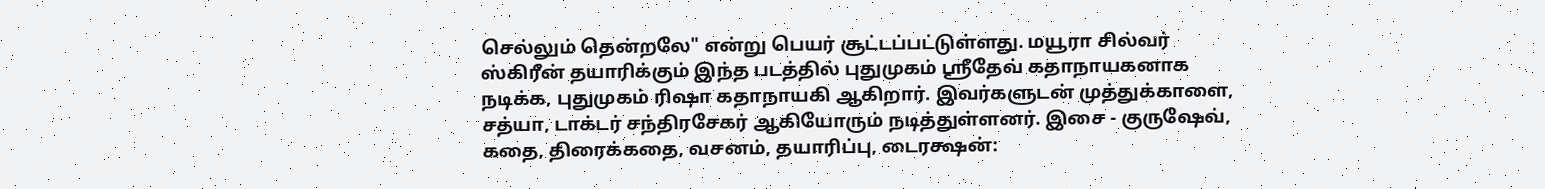செல்லும் தென்றலே" என்று பெயர் சூட்டப்பட்டுள்ளது. மயூரா சில்வர் ஸ்கிரீன் தயாரிக்கும் இந்த படத்தில் புதுமுகம் ஸ்ரீதேவ் கதாநாயகனாக நடிக்க, புதுமுகம் ரிஷா கதாநாயகி ஆகிறார். இவர்களுடன் முத்துக்காளை, சத்யா, டாக்டர் சந்திரசேகர் ஆகியோரும் நடித்துள்ளனர். இசை - குருஷேவ், கதை, திரைக்கதை, வசனம், தயாரிப்பு, டைரக்ஷன்: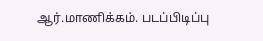ஆர்.மாணிக்கம். படப்பிடிப்பு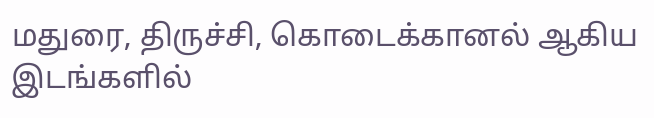மதுரை, திருச்சி, கொடைக்கானல் ஆகிய இடங்களில்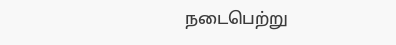நடைபெற்று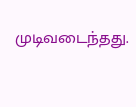முடிவடைந்தது.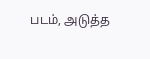படம், அடுத்த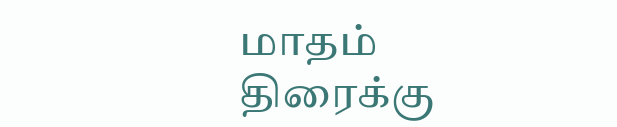மாதம் திரைக்கு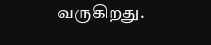வருகிறது.